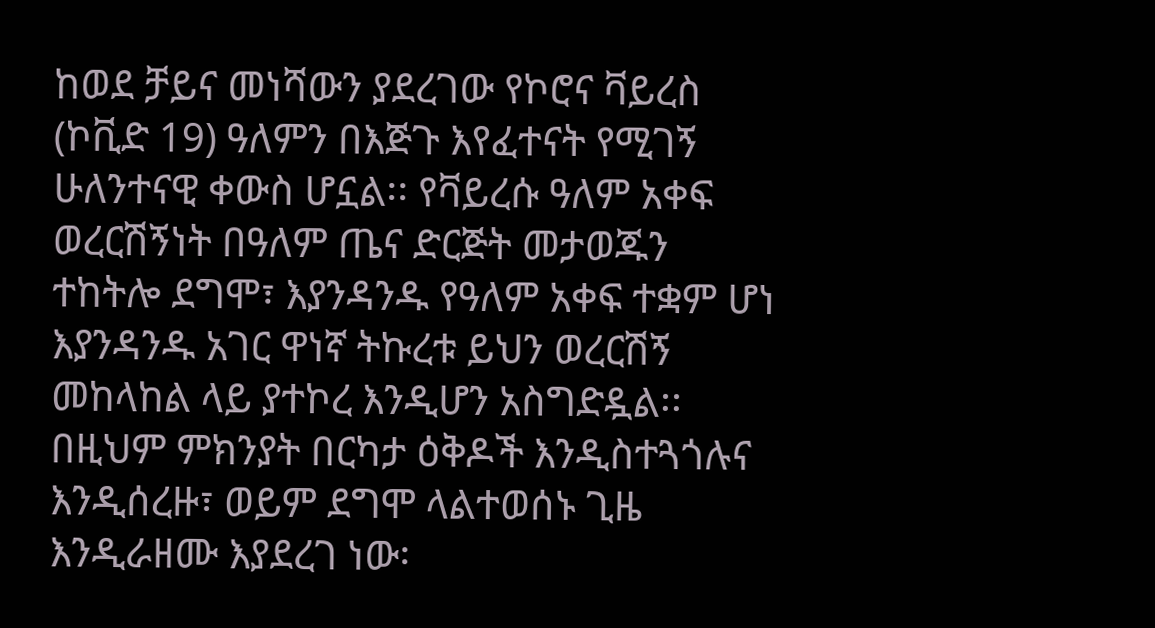ከወደ ቻይና መነሻውን ያደረገው የኮሮና ቫይረስ (ኮቪድ 19) ዓለምን በእጅጉ እየፈተናት የሚገኝ ሁለንተናዊ ቀውስ ሆኗል፡፡ የቫይረሱ ዓለም አቀፍ ወረርሽኝነት በዓለም ጤና ድርጅት መታወጁን ተከትሎ ደግሞ፣ እያንዳንዱ የዓለም አቀፍ ተቋም ሆነ እያንዳንዱ አገር ዋነኛ ትኩረቱ ይህን ወረርሽኝ መከላከል ላይ ያተኮረ እንዲሆን አስግድዷል፡፡
በዚህም ምክንያት በርካታ ዕቅዶች እንዲስተጓጎሉና እንዲሰረዙ፣ ወይም ደግሞ ላልተወሰኑ ጊዜ እንዲራዘሙ እያደረገ ነው፡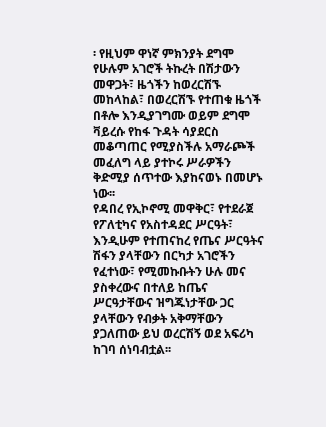፡ የዚህም ዋነኛ ምክንያት ደግሞ የሁሉም አገሮች ትኩረት በሽታውን መዋጋት፣ ዜጎችን ከወረርሽኙ መከላከል፣ በወረርሽኙ የተጠቁ ዜጎች በቶሎ እንዲያገግሙ ወይም ደግሞ ቫይረሱ የከፋ ጉዳት ሳያደርስ መቆጣጠር የሚያስችሉ አማራጮች መፈለግ ላይ ያተኮሩ ሥራዎችን ቅድሚያ ሰጥተው እያከናወኑ በመሆኑ ነው፡፡
የዳበረ የኢኮኖሚ መዋቅር፣ የተደራጀ የፖለቲካና የአስተዳደር ሥርዓት፣ እንዲሁም የተጠናከረ የጤና ሥርዓትና ሽፋን ያላቸውን በርካታ አገሮችን የፈተነው፣ የሚመኩቡትን ሁሉ መና ያስቀረውና በተለይ ከጤና ሥርዓታቸውና ዝግጁነታቸው ጋር ያላቸውን የብቃት አቅማቸውን ያጋለጠው ይህ ወረርሽኝ ወደ አፍሪካ ከገባ ሰነባብቷል፡፡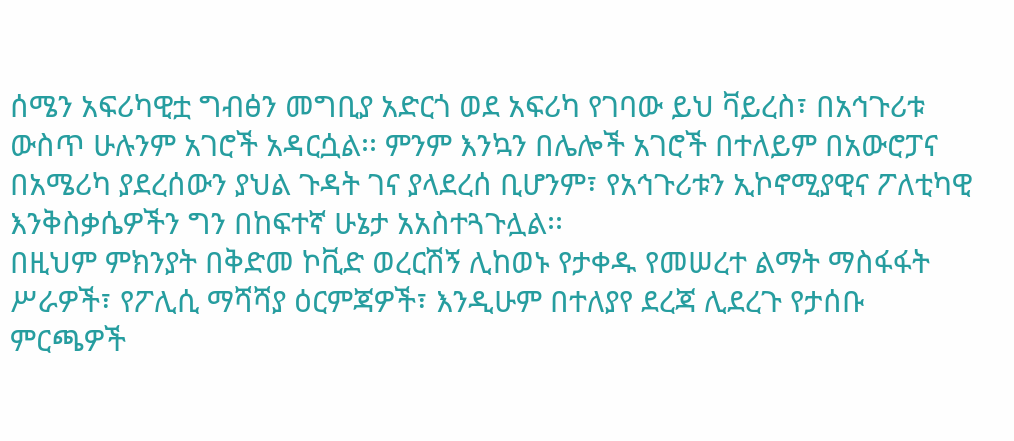ሰሜን አፍሪካዊቷ ግብፅን መግቢያ አድርጎ ወደ አፍሪካ የገባው ይህ ቫይረስ፣ በአኅጉሪቱ ውስጥ ሁሉንም አገሮች አዳርሷል፡፡ ምንም እንኳን በሌሎች አገሮች በተለይም በአውሮፓና በአሜሪካ ያደረሰውን ያህል ጉዳት ገና ያላደረሰ ቢሆንም፣ የአኅጉሪቱን ኢኮኖሚያዊና ፖለቲካዊ እንቅስቃሴዎችን ግን በከፍተኛ ሁኔታ አአስተጓጉሏል፡፡
በዚህም ምክንያት በቅድመ ኮቪድ ወረርሽኝ ሊከወኑ የታቀዱ የመሠረተ ልማት ማስፋፋት ሥራዎች፣ የፖሊሲ ማሻሻያ ዕርምጃዎች፣ እንዲሁም በተለያየ ደረጃ ሊደረጉ የታሰቡ ምርጫዎች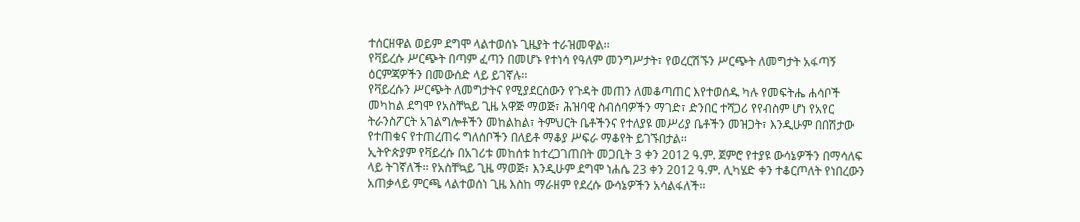ተሰርዘዋል ወይም ደግሞ ላልተወሰኑ ጊዜያት ተራዝመዋል፡፡
የቫይረሱ ሥርጭት በጣም ፈጣን በመሆኑ የተነሳ የዓለም መንግሥታት፣ የወረርሽኙን ሥርጭት ለመግታት አፋጣኝ ዕርምጃዎችን በመውሰድ ላይ ይገኛሉ፡፡
የቫይረሱን ሥርጭት ለመግታትና የሚያደርሰውን የጉዳት መጠን ለመቆጣጠር እየተወሰዱ ካሉ የመፍትሔ ሐሳቦች መካከል ደግሞ የአስቸኳይ ጊዜ አዋጅ ማወጅ፣ ሕዝባዊ ስብሰባዎችን ማገድ፣ ድንበር ተሻጋሪ የየብስም ሆነ የአየር ትራንስፖርት አገልግሎቶችን መከልከል፣ ትምህርት ቤቶችንና የተለያዩ መሥሪያ ቤቶችን መዝጋት፣ እንዲሁም በበሽታው የተጠቁና የተጠረጠሩ ግለሰቦችን በለይቶ ማቆያ ሥፍራ ማቆየት ይገኙበታል፡፡
ኢትዮጵያም የቫይረሱ በአገሪቱ መከሰቱ ከተረጋገጠበት መጋቢት 3 ቀን 2012 ዓ.ም. ጀምሮ የተያዩ ውሳኔዎችን በማሳለፍ ላይ ትገኛለች፡፡ የአስቸኳይ ጊዜ ማወጅ፣ እንዲሁም ደግሞ ነሐሴ 23 ቀን 2012 ዓ.ም. ሊካሄድ ቀን ተቆርጦለት የነበረውን አጠቃላይ ምርጫ ላልተወሰነ ጊዜ እስከ ማራዘም የደረሱ ውሳኔዎችን አሳልፋለች፡፡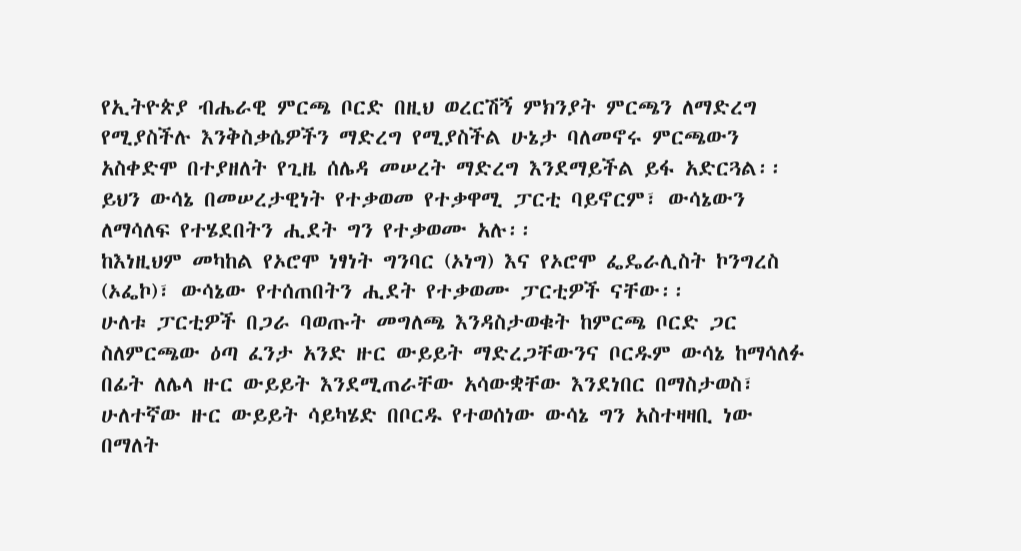የኢትዮጵያ ብሔራዊ ምርጫ ቦርድ በዚህ ወረርሽኝ ምክንያት ምርጫን ለማድረግ የሚያስችሉ እንቅስቃሴዎችን ማድረግ የሚያስችል ሁኔታ ባለመኖሩ ምርጫውን አስቀድሞ በተያዘለት የጊዜ ሰሌዳ መሠረት ማድረግ እንደማይችል ይፋ አድርጓል፡፡
ይህን ውሳኔ በመሠረታዊነት የተቃወመ የተቃዋሚ ፓርቲ ባይኖርም፣ ውሳኔውን ለማሳለፍ የተሄደበትን ሒደት ግን የተቃወሙ አሉ፡፡
ከእነዚህም መካከል የኦሮሞ ነፃነት ግንባር (ኦነግ) እና የኦሮሞ ፌዴራሊስት ኮንግረስ (ኦፌኮ)፣ ውሳኔው የተሰጠበትን ሒደት የተቃወሙ ፓርቲዎች ናቸው፡፡
ሁለቱ ፓርቲዎች በጋራ ባወጡት መግለጫ እንዳስታወቁት ከምርጫ ቦርድ ጋር ስለምርጫው ዕጣ ፈንታ አንድ ዙር ውይይት ማድረጋቸውንና ቦርዱም ውሳኔ ከማሳለፉ በፊት ለሌላ ዙር ውይይት እንደሚጠራቸው አሳውቋቸው እንደነበር በማስታወስ፣ ሁለተኛው ዙር ውይይት ሳይካሄድ በቦርዱ የተወሰነው ውሳኔ ግን አስተዛዛቢ ነው በማለት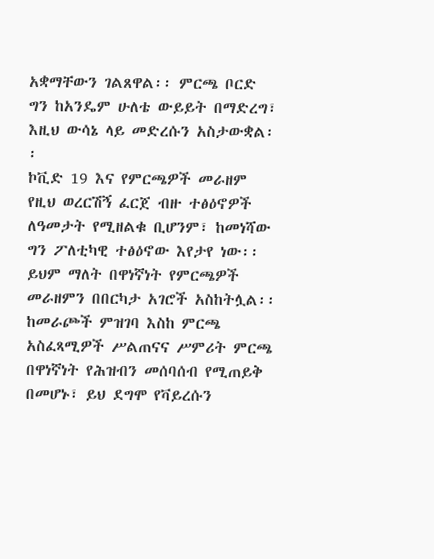አቋማቸውን ገልጸዋል፡፡ ምርጫ ቦርድ ግን ከአንዴም ሁለቴ ውይይት በማድረግ፣ እዚህ ውሳኔ ላይ መድረሱን አስታውቋል፡፡
ኮቪድ 19 እና የምርጫዎች መራዘም
የዚህ ወረርሽኝ ፈርጀ ብዙ ተፅዕኖዎች ለዓመታት የሚዘልቁ ቢሆንም፣ ከመነሻው ግን ፖለቲካዊ ተፅዕኖው እየታየ ነው፡፡ ይህም ማለት በዋነኛነት የምርጫዎች መራዘምን በበርካታ አገሮች አስከትሏል፡፡
ከመራጮች ምዝገባ እስከ ምርጫ አስፈጻሚዎች ሥልጠናና ሥምሪት ምርጫ በዋነኛነት የሕዝብን መሰባሰብ የሚጠይቅ በመሆኑ፣ ይህ ደግሞ የቫይረሱን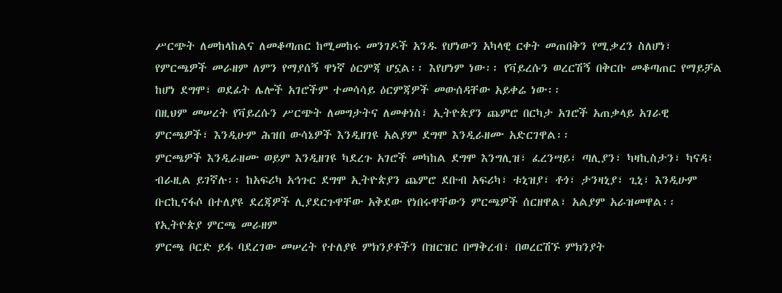ሥርጭት ለመከላከልና ለመቆጣጠር ከሚመከሩ መንገዶች አንዱ የሆነውን አካላዊ ርቀት መጠበቅን የሚቃረን ስለሆነ፣ የምርጫዎች መራዘም ለምን የማያሰኝ ዋነኛ ዕርምጃ ሆኗል፡፡ እየሆነም ነው፡፡ የቫይረሱን ወረርሽኝ በቅርቡ መቆጣጠር የማይቻል ከሆነ ደግሞ፣ ወደፊት ሌሎች አገሮችም ተመሳሳይ ዕርምጃዎች መውሰዳቸው አይቀሬ ነው፡፡
በዚህም መሠረት የቫይረሱን ሥርጭት ለመግታትና ለመቀነስ፣ ኢትዮጵያን ጨምሮ በርካታ አገሮች አጠቃላይ አገራዊ ምርጫዎች፣ እንዲሁም ሕዝበ ውሳኔዎች እንዲዘገዩ አልያም ደግሞ እንዲራዘሙ አድርገዋል፡፡
ምርጫዎች እንዲራዘሙ ወይም እንዲዘገዩ ካደረጉ አገሮች መካከል ደግሞ እንግሊዝ፣ ፈረንሣይ፣ ጣሊያን፣ ካዛኪስታን፣ ካናዳ፣ ብራዚል ይገኛሉ፡፡ ከአፍሪካ አኅጉር ደግሞ ኢትዮጵያን ጨምሮ ደቡብ አፍሪካ፣ ቱኒዝያ፣ ቶጎ፣ ታንዛኒያ፣ ጊኒ፣ እንዲሁም ቡርኪናፋሶ በተለያዩ ደረጃዎች ሊያደርጉዋቸው አቅደው የነበሩዋቸውን ምርጫዎች ሰርዘዋል፣ አልያም አራዝመዋል፡፡
የኢትዮጵያ ምርጫ መራዘም
ምርጫ ቦርድ ይፋ ባደረገው መሠረት የተለያዩ ምክንያቶችን በዝርዝር በማቅረብ፣ በወረርሽኙ ምክንያት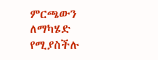ምርጫውን ለማካሄድ የሚያስችሉ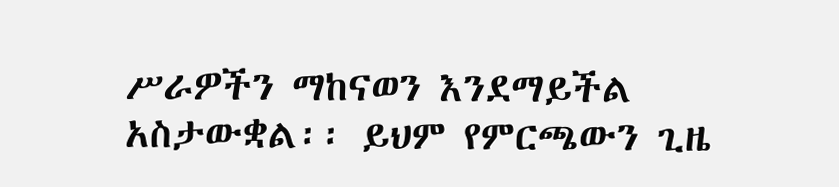ሥራዎችን ማከናወን እንደማይችል አስታውቋል፡፡ ይህም የምርጫውን ጊዜ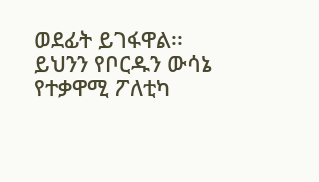ወደፊት ይገፋዋል፡፡
ይህንን የቦርዱን ውሳኔ የተቃዋሚ ፖለቲካ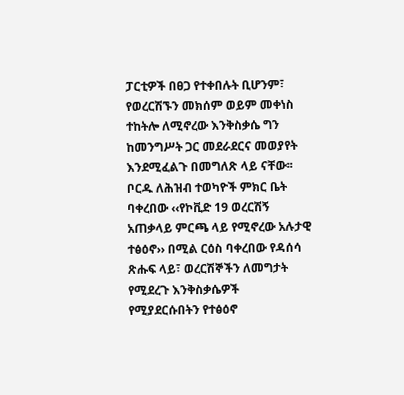ፓርቲዎች በፀጋ የተቀበሉት ቢሆንም፣ የወረርሽኙን መክሰም ወይም መቀነስ ተከትሎ ለሚኖረው እንቅስቃሴ ግን ከመንግሥት ጋር መደራደርና መወያየት እንደሚፈልጉ በመግለጽ ላይ ናቸው፡፡
ቦርዱ ለሕዝብ ተወካዮች ምክር ቤት ባቀረበው ‹‹የኮቪድ 19 ወረርሽኝ አጠቃላይ ምርጫ ላይ የሚኖረው አሉታዊ ተፅዕኖ›› በሚል ርዕስ ባቀረበው የዳሰሳ ጽሑፍ ላይ፣ ወረርሽኞችን ለመግታት የሚደረጉ እንቅስቃሴዎች የሚያደርሱበትን የተፅዕኖ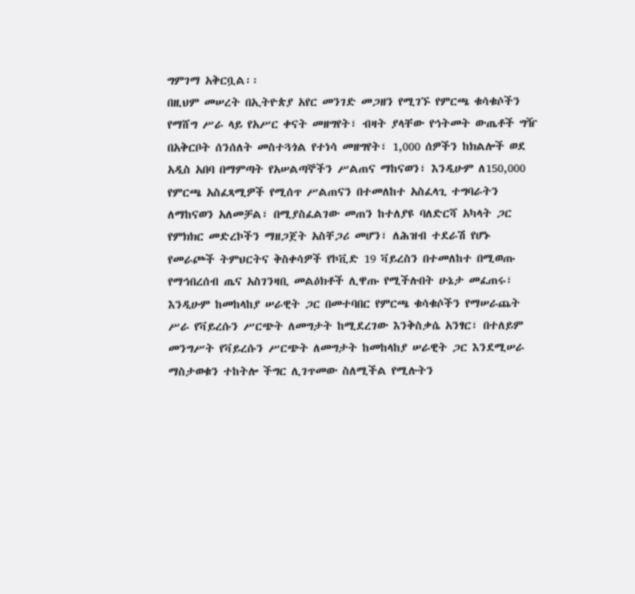ግምገማ አቅርቧል፡፡
በዚህም መሠረት በኢትዮጵያ አየር መንገድ መጋዘን የሚገኙ የምርጫ ቁሳቁሶችን የማሸግ ሥራ ላይ የአሥር ቀናት መዘግየት፣ ብዛት ያላቸው የኅትመት ውጤቶች ግዥ በአቅርቦት ሰንሰለት መስተጓጎል የተነሳ መዘግየት፣ 1,000 ሰዎችን ከክልሎች ወደ አዲስ አበባ በማምጣት የአሠልጣኞችን ሥልጠና ማከናወን፣ እንዲሁም ለ150,000 የምርጫ አስፈጻሚዎች የሚሰጥ ሥልጠናን በተመለከተ አስፈላጊ ተግባራትን ለማከናወን አለመቻል፣ በሚያስፈልገው መጠን ከተለያዩ ባለድርሻ አካላት ጋር የምክክር መድረኮችን ማዘጋጀት አስቸጋሪ መሆን፣ ለሕዝብ ተደራሽ የሆኑ የመራጮች ትምህርትና ቅስቀሳዎች የኮቪድ 19 ቫይረስን በተመለከተ በሚወጡ የማኅበረሰብ ጤና አስገንዛቢ መልዕክቶች ሊዋጡ የሚችሉበት ሁኔታ መፈጠሩ፣ እንዲሁም ከመከላከያ ሠራዊት ጋር በመተባበር የምርጫ ቁሳቁሶችን የማሠራጨት ሥራ የቫይረሱን ሥርጭት ለመግታት ከሚደረገው እንቅስቃሴ አንፃር፣ በተለይም መንግሥት የቫይረሱን ሥርጭት ለመግታት ከመከላከያ ሠራዊት ጋር እንደሚሠራ ማስታወቁን ተከትሎ ችግር ሊገጥመው ስለሚችል የሚሉትን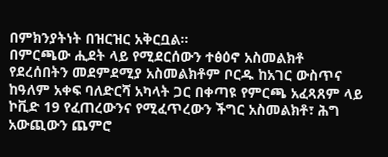በምክንያትነት በዝርዝር አቅርቧል፡፡
በምርጫው ሒደት ላይ የሚደርሰውን ተፅዕኖ አስመልክቶ የደረሰበትን መደምደሚያ አስመልክቶም ቦርዱ ከአገር ውስጥና ከዓለም አቀፍ ባለድርሻ አካላት ጋር በቀጣዩ የምርጫ አፈጻጸም ላይ ኮቪድ 19 የፈጠረውንና የሚፈጥረውን ችግር አስመልክቶ፣ ሕግ አውጪውን ጨምሮ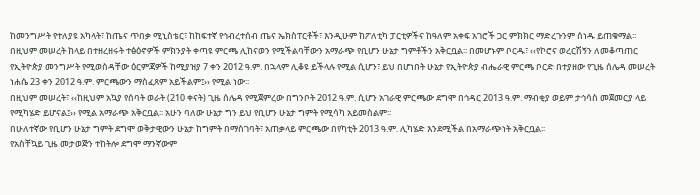ከመንግሥት የተለያዩ አካላት፣ ከጤና ጥበቃ ሚኒስቴር፣ ከከፍተኛ የኅብረተሰብ ጤና ኤክስፐርቶች፣ እንዲሁም ከፖለቲካ ፓርቲዎችና ከዓለም አቀፍ አገሮች ጋር ምክክር ማድረጉንም ሰነዱ ይጠቁማል፡፡
በዚህም መሠረት ከላይ በተዘረዘሩት ተፅዕኖዎች ምክንያት ቀጣዩ ምርጫ ሊከናወን የሚችልባቸውን አማራጭ የቢሆን ሁኔታ ግምቶችን አቅርቧል፡፡ በመሆኑም ቦርዱ፣ ‹‹የኮሮና ወረርሽኝን ለመቆጣጠር የኢትዮጵያ መንግሥት የሚወስዳቸው ዕርምጃዎች ከሚያዝያ 7 ቀን 2012 ዓ.ም. በኋላም ሊቆዩ ይችላሉ የሚል ሲሆን፣ ይህ በሆነበት ሁኔታ የኢትዮጵያ ብሔራዊ ምርጫ ቦርድ በተያዘው የጊዜ ሰሌዳ መሠረት ነሐሴ 23 ቀን 2012 ዓ.ም. ምርጫውን ማስፈጸም አይችልም፤›› የሚል ነው፡፡
በዚህም መሠረት፣ ‹‹ከዚህም አኳያ የሰባት ወራት (210 ቀናት) ጊዜ ሰሌዳ የሚጀምረው በግንቦት 2012 ዓ.ም. ሲሆን አገራዊ ምርጫው ደግሞ በኅዳር 2013 ዓ.ም. ማብቂያ ወይም ታኅሳስ መጀመርያ ላይ የሚካሄድ ይሆናል፤›› የሚል አማራጭ አቅርቧል፡፡ አሁን ባለው ሁኔታ ግን ይህ የቢሆን ሁኔታ ግምት የሚሳካ አይመስልም፡፡
በሁለተኛው የቢሆን ሁኔታ ግምት ደግሞ ወቅታዊውን ሁኔታ ከግምት በማስገባት፣ አጠቃላይ ምርጫው በየካቲት 2013 ዓ.ም. ሊካሄድ እንደሚችል በአማራጭነት አቅርቧል፡፡
የአስቸኳይ ጊዜ መታወጅን ተከትሎ ደግሞ ማንኛውም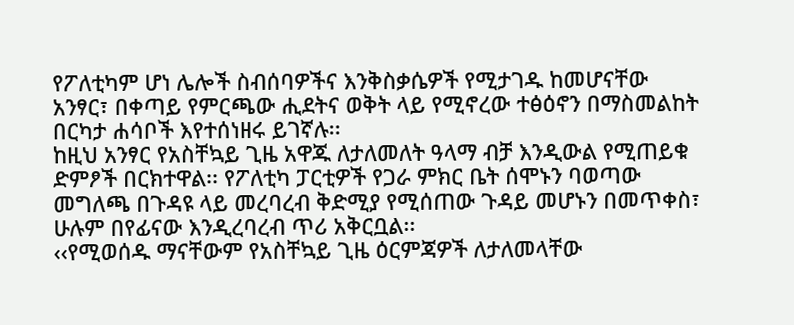የፖለቲካም ሆነ ሌሎች ስብሰባዎችና እንቅስቃሴዎች የሚታገዱ ከመሆናቸው አንፃር፣ በቀጣይ የምርጫው ሒደትና ወቅት ላይ የሚኖረው ተፅዕኖን በማስመልከት በርካታ ሐሳቦች እየተሰነዘሩ ይገኛሉ፡፡
ከዚህ አንፃር የአስቸኳይ ጊዜ አዋጁ ለታለመለት ዓላማ ብቻ እንዲውል የሚጠይቁ ድምፆች በርክተዋል፡፡ የፖለቲካ ፓርቲዎች የጋራ ምክር ቤት ሰሞኑን ባወጣው መግለጫ በጉዳዩ ላይ መረባረብ ቅድሚያ የሚሰጠው ጉዳይ መሆኑን በመጥቀስ፣ ሁሉም በየፊናው እንዲረባረብ ጥሪ አቅርቧል፡፡
‹‹የሚወሰዱ ማናቸውም የአስቸኳይ ጊዜ ዕርምጃዎች ለታለመላቸው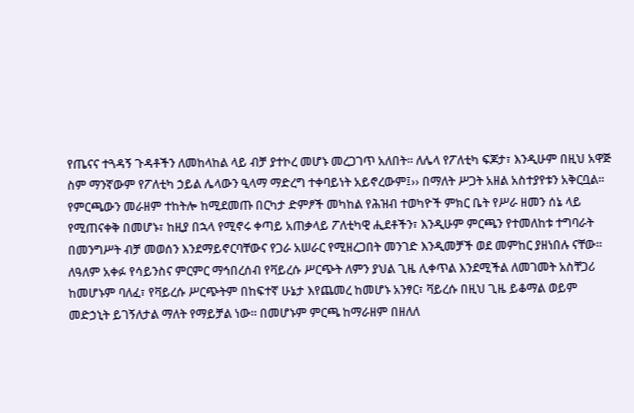የጤናና ተጓዳኝ ጉዳቶችን ለመከላከል ላይ ብቻ ያተኮረ መሆኑ መረጋገጥ አለበት፡፡ ለሌላ የፖለቲካ ፍጆታ፣ እንዲሁም በዚህ አዋጅ ስም ማንኛውም የፖለቲካ ኃይል ሌላውን ዒላማ ማድረግ ተቀባይነት አይኖረውም፤›› በማለት ሥጋት አዘል አስተያየቱን አቅርቧል፡፡
የምርጫውን መራዘም ተከትሎ ከሚደመጡ በርካታ ድምፆች መካከል የሕዝብ ተወካዮች ምክር ቤት የሥራ ዘመን ሰኔ ላይ የሚጠናቀቅ በመሆኑ፣ ከዚያ በኋላ የሚኖሩ ቀጣይ አጠቃላይ ፖለቲካዊ ሒደቶችን፣ እንዲሁም ምርጫን የተመለከቱ ተግባራት በመንግሥት ብቻ መወሰን እንደማይኖርባቸውና የጋራ አሠራር የሚዘረጋበት መንገድ እንዲመቻች ወደ መምከር ያዘነበሉ ናቸው፡፡
ለዓለም አቀፉ የሳይንስና ምርምር ማኅበረሰብ የቫይረሱ ሥርጭት ለምን ያህል ጊዜ ሊቀጥል እንደሚችል ለመገመት አስቸጋሪ ከመሆኑም ባለፈ፣ የቫይረሱ ሥርጭትም በከፍተኛ ሁኔታ እየጨመረ ከመሆኑ አንፃር፣ ቫይረሱ በዚህ ጊዜ ይቆማል ወይም መድኃኒት ይገኝለታል ማለት የማይቻል ነው፡፡ በመሆኑም ምርጫ ከማራዘም በዘለለ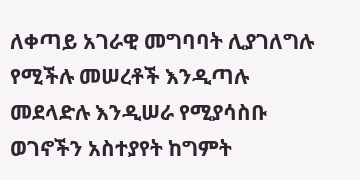ለቀጣይ አገራዊ መግባባት ሊያገለግሉ የሚችሉ መሠረቶች እንዲጣሉ መደላድሉ እንዲሠራ የሚያሳስቡ ወገኖችን አስተያየት ከግምት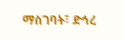ማስገባት፣ ድኅረ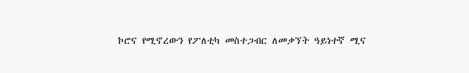ኮሮና የሚኖረውን የፖለቲካ መስተጋብር ለመቃኘት ዓይነተኛ ሚና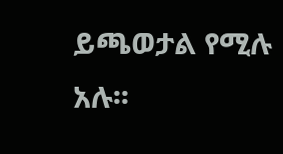ይጫወታል የሚሉ አሉ፡፡